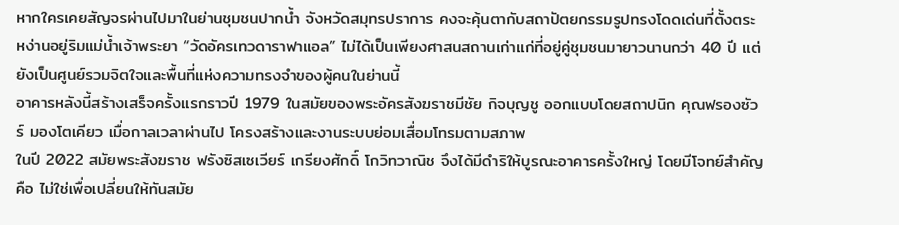หากใครเคยสัญจรผ่านไปมาในย่านชุมชนปากน้ำ จังหวัดสมุทรปราการ คงจะคุ้นตากับสถาปัตยกรรมรูปทรงโดดเด่นที่ตั้งตระหง่านอยู่ริมแม่น้ำเจ้าพระยา “วัดอัครเทวดาราฟาแอล” ไม่ได้เป็นเพียงศาสนสถานเก่าแก่ที่อยู่คู่ชุมชนมายาวนานกว่า 40 ปี แต่ยังเป็นศูนย์รวมจิตใจและพื้นที่แห่งความทรงจำของผู้คนในย่านนี้
อาคารหลังนี้สร้างเสร็จครั้งแรกราวปี 1979 ในสมัยของพระอัครสังฆราชมีชัย กิจบุญชู ออกแบบโดยสถาปนิก คุณฟรองซัวร์ มองโตเคียว เมื่อกาลเวลาผ่านไป โครงสร้างและงานระบบย่อมเสื่อมโทรมตามสภาพ
ในปี 2022 สมัยพระสังฆราช ฟรังซิสเซเวียร์ เกรียงศักดิ์ โกวิทวาณิช จึงได้มีดำริให้บูรณะอาคารครั้งใหญ่ โดยมีโจทย์สำคัญคือ ไม่ใช่เพื่อเปลี่ยนให้ทันสมัย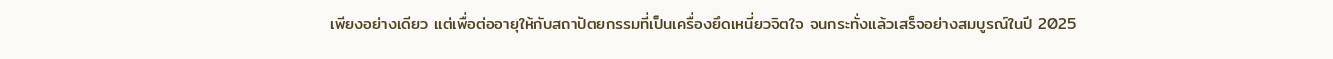เพียงอย่างเดียว แต่เพื่อต่ออายุให้กับสถาปัตยกรรมที่เป็นเครื่องยึดเหนี่ยวจิตใจ จนกระทั่งแล้วเสร็จอย่างสมบูรณ์ในปี 2025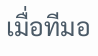เมื่อทีมอ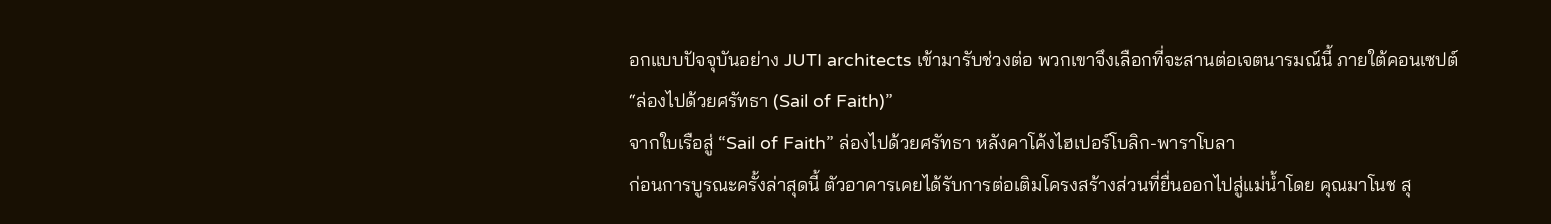อกแบบปัจจุบันอย่าง JUTI architects เข้ามารับช่วงต่อ พวกเขาจึงเลือกที่จะสานต่อเจตนารมณ์นี้ ภายใต้คอนเซปต์ “ล่องไปด้วยศรัทธา (Sail of Faith)”
จากใบเรือสู่ “Sail of Faith” ล่องไปด้วยศรัทธา หลังคาโค้งไฮเปอร์โบลิก-พาราโบลา
ก่อนการบูรณะครั้งล่าสุดนี้ ตัวอาคารเคยได้รับการต่อเติมโครงสร้างส่วนที่ยื่นออกไปสู่แม่น้ำโดย คุณมาโนช สุ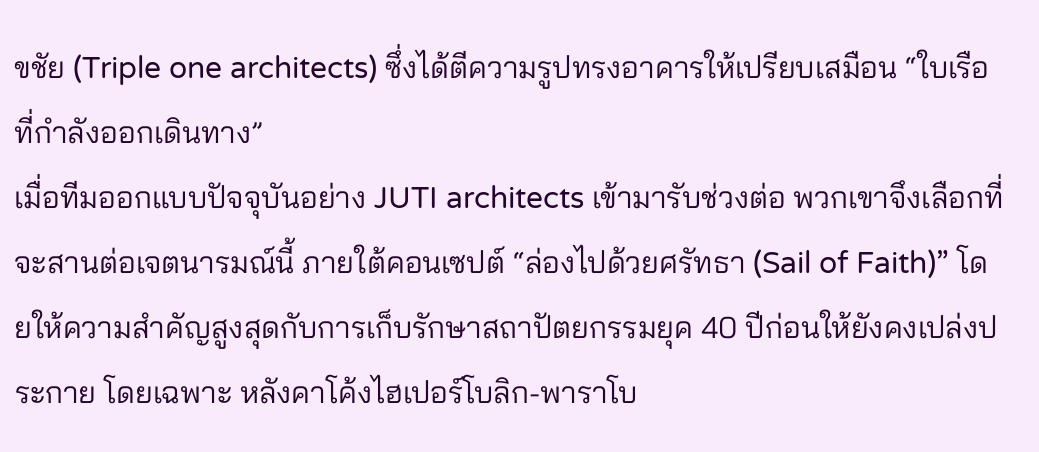ขชัย (Triple one architects) ซึ่งได้ตีความรูปทรงอาคารให้เปรียบเสมือน “ใบเรือที่กำลังออกเดินทาง”
เมื่อทีมออกแบบปัจจุบันอย่าง JUTI architects เข้ามารับช่วงต่อ พวกเขาจึงเลือกที่จะสานต่อเจตนารมณ์นี้ ภายใต้คอนเซปต์ “ล่องไปด้วยศรัทธา (Sail of Faith)” โดยให้ความสำคัญสูงสุดกับการเก็บรักษาสถาปัตยกรรมยุค 40 ปีก่อนให้ยังคงเปล่งประกาย โดยเฉพาะ หลังคาโค้งไฮเปอร์โบลิก-พาราโบ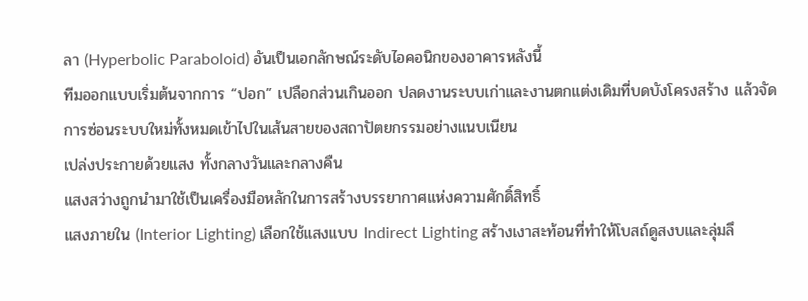ลา (Hyperbolic Paraboloid) อันเป็นเอกลักษณ์ระดับไอคอนิกของอาคารหลังนี้
ทีมออกแบบเริ่มต้นจากการ “ปอก” เปลือกส่วนเกินออก ปลดงานระบบเก่าและงานตกแต่งเดิมที่บดบังโครงสร้าง แล้วจัดการซ่อนระบบใหม่ทั้งหมดเข้าไปในเส้นสายของสถาปัตยกรรมอย่างแนบเนียน
เปล่งประกายด้วยแสง ทั้งกลางวันและกลางคืน
แสงสว่างถูกนำมาใช้เป็นเครื่องมือหลักในการสร้างบรรยากาศแห่งความศักดิ์สิทธิ์
แสงภายใน (Interior Lighting) เลือกใช้แสงแบบ Indirect Lighting สร้างเงาสะท้อนที่ทำให้โบสถ์ดูสงบและลุ่มลึ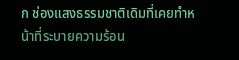ก ช่องแสงธรรมชาติเดิมที่เคยทำหน้าที่ระบายความร้อน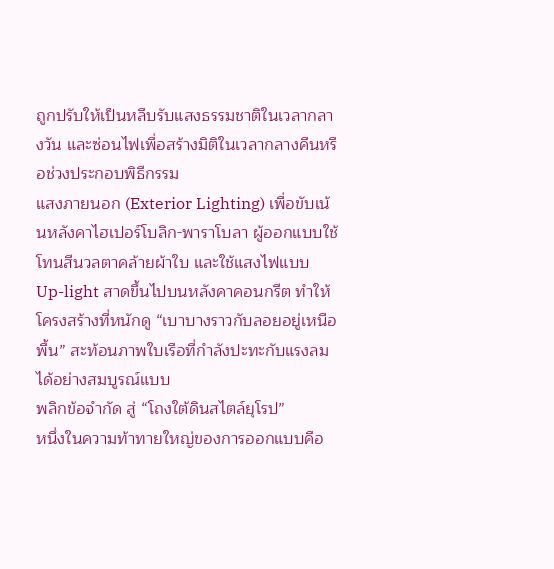ถูกปรับให้เป็นหลืบรับแสงธรรมชาติในเวลากลางวัน และซ่อนไฟเพื่อสร้างมิติในเวลากลางคืนหรือช่วงประกอบพิธีกรรม
แสงภายนอก (Exterior Lighting) เพื่อขับเน้นหลังคาไฮเปอร์โบลิก-พาราโบลา ผู้ออกแบบใช้โทนสีนวลตาคล้ายผ้าใบ และใช้แสงไฟแบบ Up-light สาดขึ้นไปบนหลังคาคอนกรีต ทำให้โครงสร้างที่หนักดู “เบาบางราวกับลอยอยู่เหนือพื้น” สะท้อนภาพใบเรือที่กำลังปะทะกับแรงลมได้อย่างสมบูรณ์แบบ
พลิกข้อจำกัด สู่ “โถงใต้ดินสไตล์ยุโรป”
หนึ่งในความท้าทายใหญ่ของการออกแบบคือ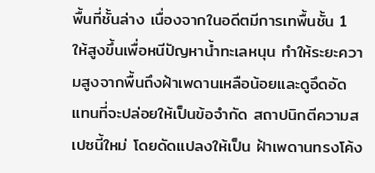พื้นที่ชั้นล่าง เนื่องจากในอดีตมีการเทพื้นชั้น 1 ให้สูงขึ้นเพื่อหนีปัญหาน้ำทะเลหนุน ทำให้ระยะความสูงจากพื้นถึงฝ้าเพดานเหลือน้อยและดูอึดอัด
แทนที่จะปล่อยให้เป็นข้อจำกัด สถาปนิกตีความสเปซนี้ใหม่ โดยดัดแปลงให้เป็น ฝ้าเพดานทรงโค้ง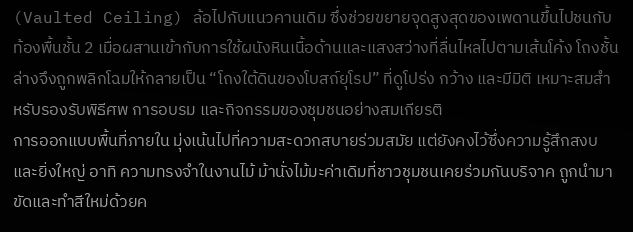(Vaulted Ceiling) ล้อไปกับแนวคานเดิม ซึ่งช่วยขยายจุดสูงสุดของเพดานขึ้นไปชนกับท้องพื้นชั้น 2 เมื่อผสานเข้ากับการใช้ผนังหินเนื้อด้านและแสงสว่างที่ลื่นไหลไปตามเส้นโค้ง โถงชั้นล่างจึงถูกพลิกโฉมให้กลายเป็น “โถงใต้ดินของโบสถ์ยุโรป” ที่ดูโปร่ง กว้าง และมีมิติ เหมาะสมสำหรับรองรับพิธีศพ การอบรม และกิจกรรมของชุมชนอย่างสมเกียรติ
การออกแบบพื้นที่ภายใน มุ่งเน้นไปที่ความสะดวกสบายร่วมสมัย แต่ยังคงไว้ซึ่งความรู้สึกสงบและยิ่งใหญ่ อาทิ ความทรงจำในงานไม้ ม้านั่งไม้มะค่าเดิมที่ชาวชุมชนเคยร่วมกันบริจาค ถูกนำมาขัดและทำสีใหม่ด้วยค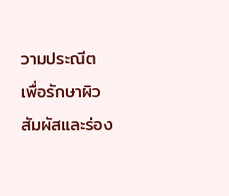วามประณีต เพื่อรักษาผิวสัมผัสและร่อง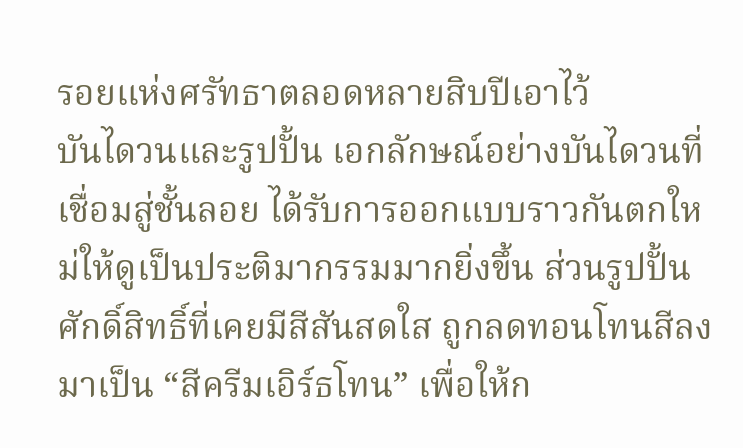รอยแห่งศรัทธาตลอดหลายสิบปีเอาไว้
บันไดวนและรูปปั้น เอกลักษณ์อย่างบันไดวนที่เชื่อมสู่ชั้นลอย ได้รับการออกแบบราวกันตกใหม่ให้ดูเป็นประติมากรรมมากยิ่งขึ้น ส่วนรูปปั้นศักดิ์สิทธิ์ที่เคยมีสีสันสดใส ถูกลดทอนโทนสีลงมาเป็น “สีครีมเอิร์ธโทน” เพื่อให้ก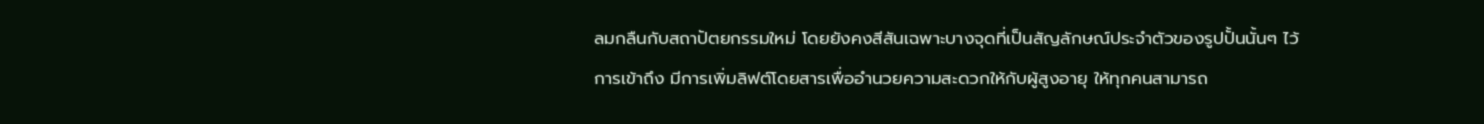ลมกลืนกับสถาปัตยกรรมใหม่ โดยยังคงสีสันเฉพาะบางจุดที่เป็นสัญลักษณ์ประจำตัวของรูปปั้นนั้นๆ ไว้
การเข้าถึง มีการเพิ่มลิฟต์โดยสารเพื่ออำนวยความสะดวกให้กับผู้สูงอายุ ให้ทุกคนสามารถ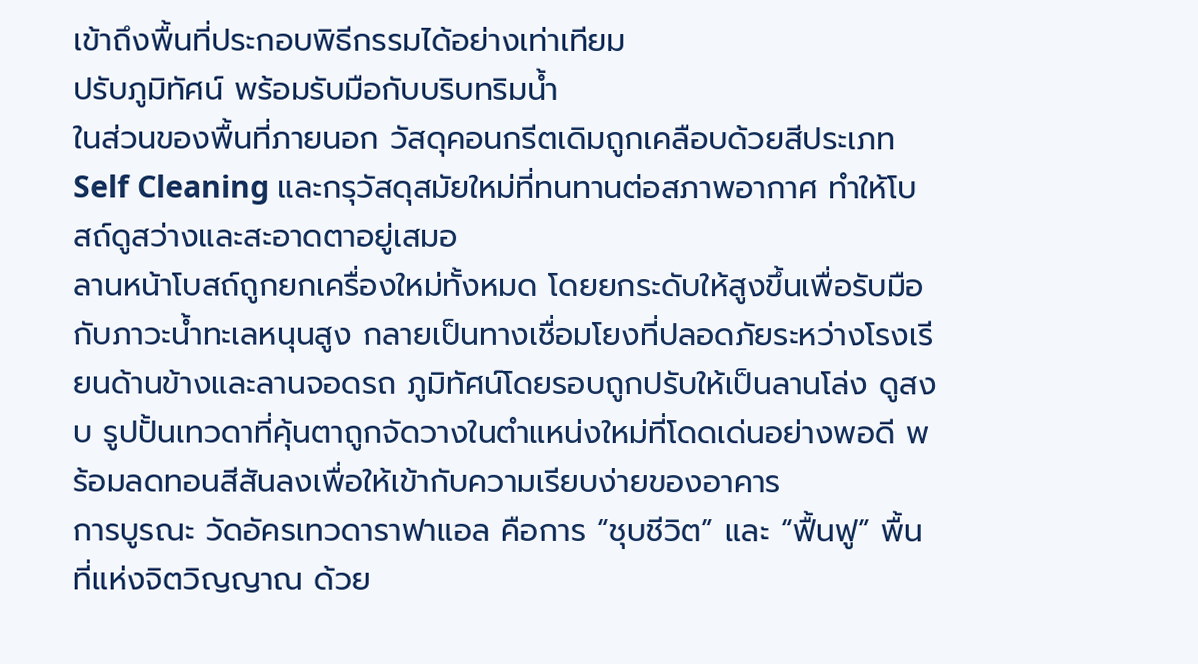เข้าถึงพื้นที่ประกอบพิธีกรรมได้อย่างเท่าเทียม
ปรับภูมิทัศน์ พร้อมรับมือกับบริบทริมน้ำ
ในส่วนของพื้นที่ภายนอก วัสดุคอนกรีตเดิมถูกเคลือบด้วยสีประเภท Self Cleaning และกรุวัสดุสมัยใหม่ที่ทนทานต่อสภาพอากาศ ทำให้โบสถ์ดูสว่างและสะอาดตาอยู่เสมอ
ลานหน้าโบสถ์ถูกยกเครื่องใหม่ทั้งหมด โดยยกระดับให้สูงขึ้นเพื่อรับมือกับภาวะน้ำทะเลหนุนสูง กลายเป็นทางเชื่อมโยงที่ปลอดภัยระหว่างโรงเรียนด้านข้างและลานจอดรถ ภูมิทัศน์โดยรอบถูกปรับให้เป็นลานโล่ง ดูสงบ รูปปั้นเทวดาที่คุ้นตาถูกจัดวางในตำแหน่งใหม่ที่โดดเด่นอย่างพอดี พร้อมลดทอนสีสันลงเพื่อให้เข้ากับความเรียบง่ายของอาคาร
การบูรณะ วัดอัครเทวดาราฟาแอล คือการ “ชุบชีวิต” และ “ฟื้นฟู” พื้นที่แห่งจิตวิญญาณ ด้วย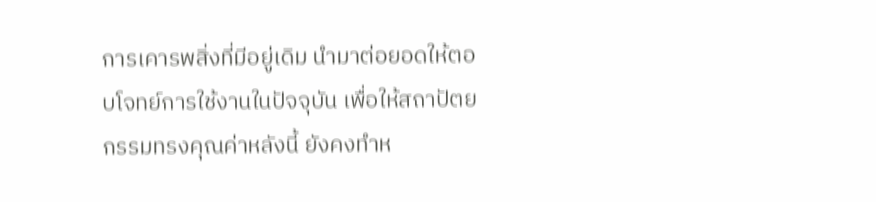การเคารพสิ่งที่มีอยู่เดิม นำมาต่อยอดให้ตอบโจทย์การใช้งานในปัจจุบัน เพื่อให้สถาปัตยกรรมทรงคุณค่าหลังนี้ ยังคงทำห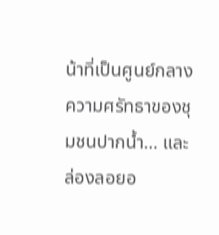น้าที่เป็นศูนย์กลางความศรัทธาของชุมชนปากน้ำ… และล่องลอยอ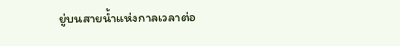ยู่บนสายน้ำแห่งกาลเวลาต่อ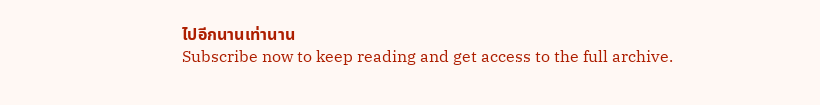ไปอีกนานเท่านาน
Subscribe now to keep reading and get access to the full archive.